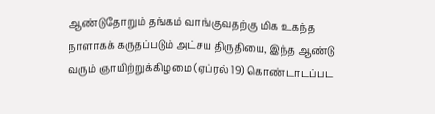ஆண்டுதோறும் தங்கம் வாங்குவதற்கு மிக உகந்த நாளாகக் கருதப்படும் அட்சய திருதியை, இந்த ஆண்டு வரும் ஞாயிற்றுக்கிழமை (ஏப்ரல் 19) கொண்டாடப்பட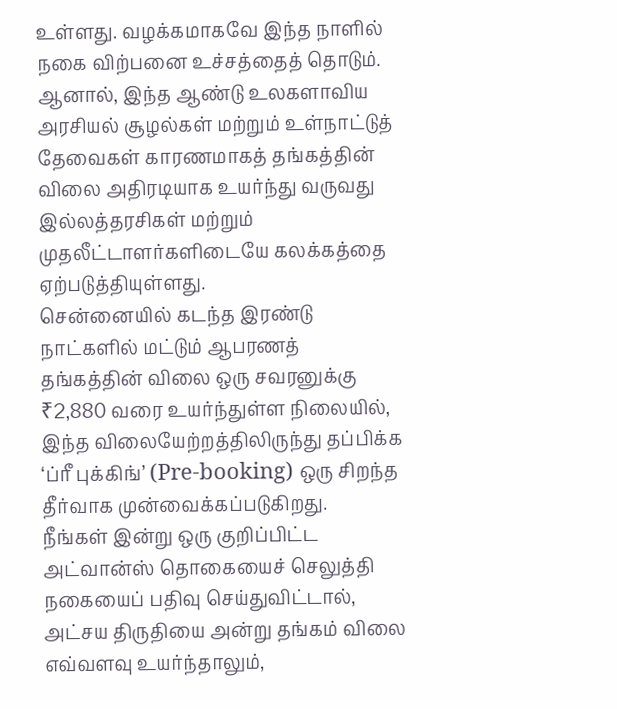உள்ளது. வழக்கமாகவே இந்த நாளில் நகை விற்பனை உச்சத்தைத் தொடும். ஆனால், இந்த ஆண்டு உலகளாவிய அரசியல் சூழல்கள் மற்றும் உள்நாட்டுத் தேவைகள் காரணமாகத் தங்கத்தின் விலை அதிரடியாக உயர்ந்து வருவது இல்லத்தரசிகள் மற்றும் முதலீட்டாளர்களிடையே கலக்கத்தை ஏற்படுத்தியுள்ளது.
சென்னையில் கடந்த இரண்டு நாட்களில் மட்டும் ஆபரணத் தங்கத்தின் விலை ஒரு சவரனுக்கு ₹2,880 வரை உயர்ந்துள்ள நிலையில், இந்த விலையேற்றத்திலிருந்து தப்பிக்க ‘ப்ரீ புக்கிங்’ (Pre-booking) ஒரு சிறந்த தீர்வாக முன்வைக்கப்படுகிறது.
நீங்கள் இன்று ஒரு குறிப்பிட்ட அட்வான்ஸ் தொகையைச் செலுத்தி நகையைப் பதிவு செய்துவிட்டால், அட்சய திருதியை அன்று தங்கம் விலை எவ்வளவு உயர்ந்தாலும்,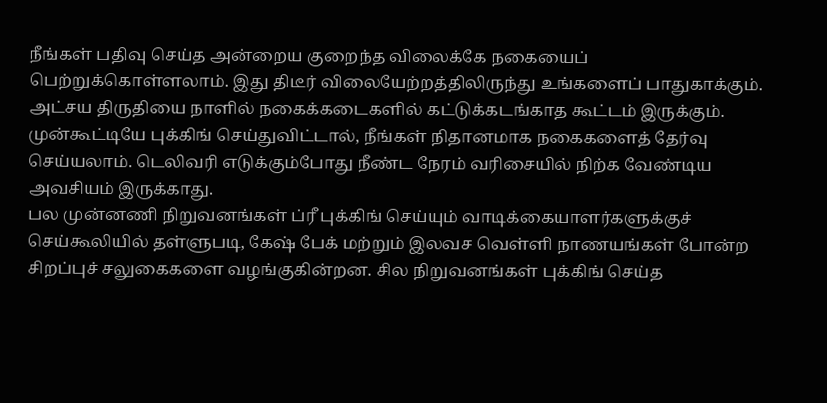நீங்கள் பதிவு செய்த அன்றைய குறைந்த விலைக்கே நகையைப் பெற்றுக்கொள்ளலாம். இது திடீர் விலையேற்றத்திலிருந்து உங்களைப் பாதுகாக்கும்.
அட்சய திருதியை நாளில் நகைக்கடைகளில் கட்டுக்கடங்காத கூட்டம் இருக்கும். முன்கூட்டியே புக்கிங் செய்துவிட்டால், நீங்கள் நிதானமாக நகைகளைத் தேர்வு செய்யலாம். டெலிவரி எடுக்கும்போது நீண்ட நேரம் வரிசையில் நிற்க வேண்டிய அவசியம் இருக்காது.
பல முன்னணி நிறுவனங்கள் ப்ரீ புக்கிங் செய்யும் வாடிக்கையாளர்களுக்குச் செய்கூலியில் தள்ளுபடி, கேஷ் பேக் மற்றும் இலவச வெள்ளி நாணயங்கள் போன்ற சிறப்புச் சலுகைகளை வழங்குகின்றன. சில நிறுவனங்கள் புக்கிங் செய்த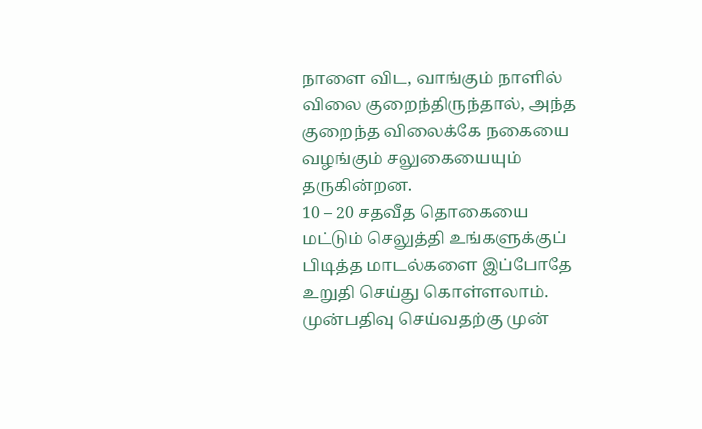நாளை விட, வாங்கும் நாளில் விலை குறைந்திருந்தால், அந்த குறைந்த விலைக்கே நகையை வழங்கும் சலுகையையும் தருகின்றன.
10 – 20 சதவீத தொகையை மட்டும் செலுத்தி உங்களுக்குப் பிடித்த மாடல்களை இப்போதே உறுதி செய்து கொள்ளலாம். முன்பதிவு செய்வதற்கு முன்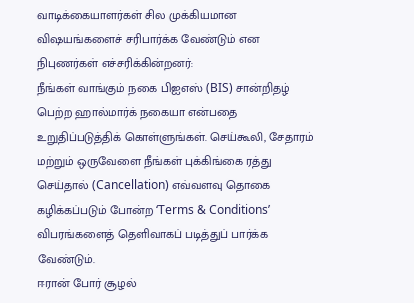வாடிக்கையாளர்கள் சில முக்கியமான விஷயங்களைச் சரிபார்க்க வேண்டும் என நிபுணர்கள் எச்சரிக்கின்றனர்:
நீங்கள் வாங்கும் நகை பிஐஎஸ் (BIS) சான்றிதழ் பெற்ற ஹால்மார்க் நகையா என்பதை உறுதிப்படுத்திக் கொள்ளுங்கள். செய்கூலி, சேதாரம் மற்றும் ஒருவேளை நீங்கள் புக்கிங்கை ரத்து செய்தால் (Cancellation) எவ்வளவு தொகை கழிக்கப்படும் போன்ற ‘Terms & Conditions’ விபரங்களைத் தெளிவாகப் படித்துப் பார்க்க வேண்டும்.
ஈரான் போர் சூழல்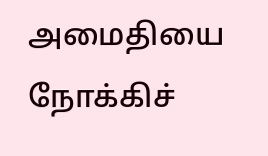அமைதியை நோக்கிச்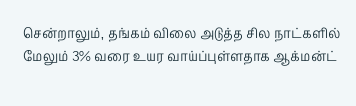சென்றாலும், தங்கம் விலை அடுத்த சில நாட்களில் மேலும் 3% வரை உயர வாய்ப்புள்ளதாக ஆக்மன்ட்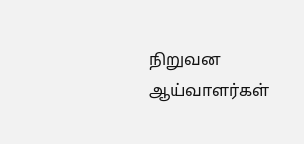நிறுவன ஆய்வாளர்கள்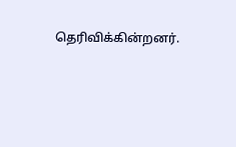தெரிவிக்கின்றனர்.